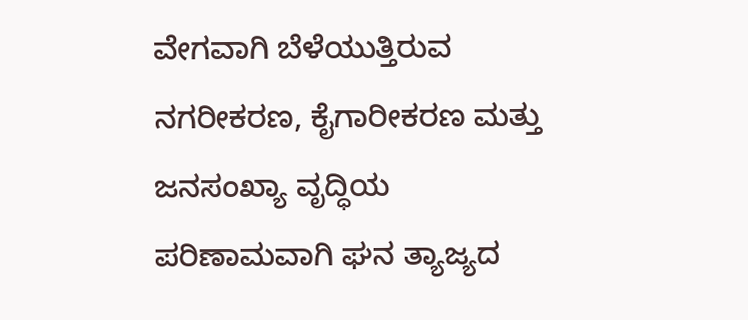ವೇಗವಾಗಿ ಬೆಳೆಯುತ್ತಿರುವ ನಗರೀಕರಣ, ಕೈಗಾರೀಕರಣ ಮತ್ತು ಜನಸಂಖ್ಯಾ ವೃದ್ಧಿಯ ಪರಿಣಾಮವಾಗಿ ಘನ ತ್ಯಾಜ್ಯದ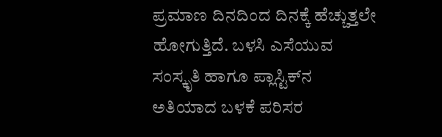ಪ್ರಮಾಣ ದಿನದಿಂದ ದಿನಕ್ಕೆ ಹೆಚ್ಚುತ್ತಲೇ ಹೋಗುತ್ತಿದೆ. ಬಳಸಿ ಎಸೆಯುವ ಸಂಸ್ಕೃತಿ ಹಾಗೂ ಪ್ಲಾಸ್ಟಿಕ್‌ನ ಅತಿಯಾದ ಬಳಕೆ ಪರಿಸರ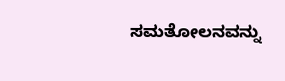ಸಮತೋಲನವನ್ನು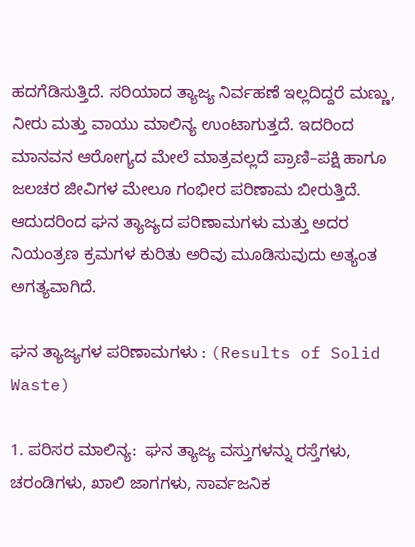ಹದಗೆಡಿಸುತ್ತಿದೆ. ಸರಿಯಾದ ತ್ಯಾಜ್ಯ ನಿರ್ವಹಣೆ ಇಲ್ಲದಿದ್ದರೆ ಮಣ್ಣು, ನೀರು ಮತ್ತು ವಾಯು ಮಾಲಿನ್ಯ ಉಂಟಾಗುತ್ತದೆ. ಇದರಿಂದ ಮಾನವನ ಆರೋಗ್ಯದ ಮೇಲೆ ಮಾತ್ರವಲ್ಲದೆ ಪ್ರಾಣಿ–ಪಕ್ಷಿ ಹಾಗೂ ಜಲಚರ ಜೀವಿಗಳ ಮೇಲೂ ಗಂಭೀರ ಪರಿಣಾಮ ಬೀರುತ್ತಿದೆ. ಆದುದರಿಂದ ಘನ ತ್ಯಾಜ್ಯದ ಪರಿಣಾಮಗಳು ಮತ್ತು ಅದರ ನಿಯಂತ್ರಣ ಕ್ರಮಗಳ ಕುರಿತು ಅರಿವು ಮೂಡಿಸುವುದು ಅತ್ಯಂತ ಅಗತ್ಯವಾಗಿದೆ.

ಘನ ತ್ಯಾಜ್ಯಗಳ ಪರಿಣಾಮಗಳು : (Results of Solid Waste)

1. ಪರಿಸರ ಮಾಲಿನ್ಯ:  ಘನ ತ್ಯಾಜ್ಯ ವಸ್ತುಗಳನ್ನು ರಸ್ತೆಗಳು, ಚರಂಡಿಗಳು, ಖಾಲಿ ಜಾಗಗಳು, ಸಾರ್ವಜನಿಕ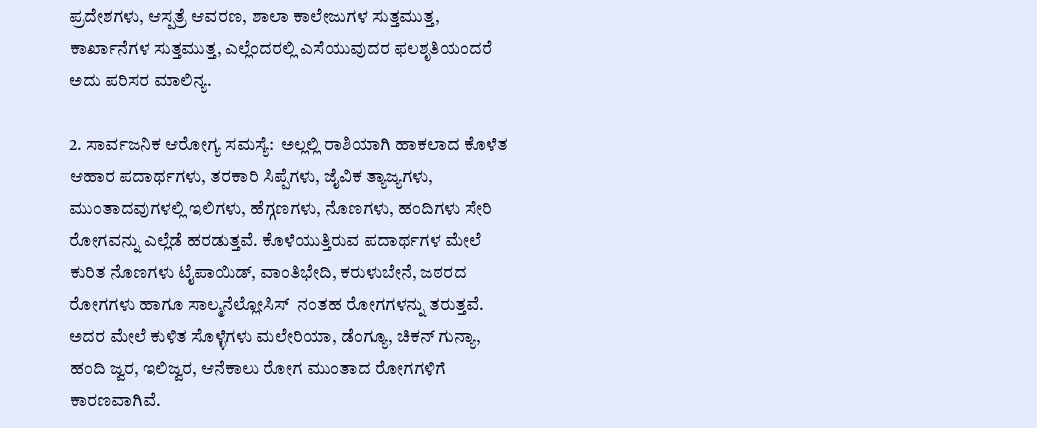ಪ್ರದೇಶಗಳು, ಆಸ್ಪತ್ರೆ ಆವರಣ, ಶಾಲಾ ಕಾಲೇಜುಗಳ ಸುತ್ತಮುತ್ತ, ಕಾರ್ಖಾನೆಗಳ ಸುತ್ತಮುತ್ತ, ಎಲ್ಲೆಂದರಲ್ಲಿ ಎಸೆಯುವುದರ ಫಲಶೃತಿಯಂದರೆ ಅದು ಪರಿಸರ ಮಾಲಿನ್ಯ.

2. ಸಾರ್ವಜನಿಕ ಆರೋಗ್ಯ ಸಮಸ್ಯೆ:  ಅಲ್ಲಲ್ಲಿ ರಾಶಿಯಾಗಿ ಹಾಕಲಾದ ಕೊಳೆತ ಆಹಾರ ಪದಾರ್ಥಗಳು, ತರಕಾರಿ ಸಿಪ್ಪೆಗಳು, ಜೈವಿಕ ತ್ಯಾಜ್ಯಗಳು, ಮುಂತಾದವುಗಳಲ್ಲಿ ಇಲಿಗಳು, ಹೆಗ್ಗಣಗಳು, ನೊಣಗಳು, ಹಂದಿಗಳು ಸೇರಿ ರೋಗವನ್ನು ಎಲ್ಲೆಡೆ ಹರಡುತ್ತವೆ. ಕೊಳೆಯುತ್ತಿರುವ ಪದಾರ್ಥಗಳ ಮೇಲೆ ಕುರಿತ ನೊಣಗಳು ಟೈಪಾಯಿಡ್‌, ವಾಂತಿಭೇದಿ, ಕರುಳುಬೇನೆ, ಜಠರದ ರೋಗಗಳು ಹಾಗೂ ಸಾಲ್ಮನೆಲ್ಲೋಸಿಸ್‌  ನಂತಹ ರೋಗಗಳನ್ನು ತರುತ್ತವೆ. ಅದರ ಮೇಲೆ ಕುಳಿತ ಸೊಳ್ಳೆಗಳು ಮಲೇರಿಯಾ, ಡೆಂಗ್ಯೂ, ಚಿಕನ್ ಗುನ್ಯಾ, ಹಂದಿ ಜ್ವರ, ಇಲಿಜ್ವರ, ಆನೆಕಾಲು ರೋಗ ಮುಂತಾದ ರೋಗಗಳಿಗೆ ಕಾರಣವಾಗಿವೆ.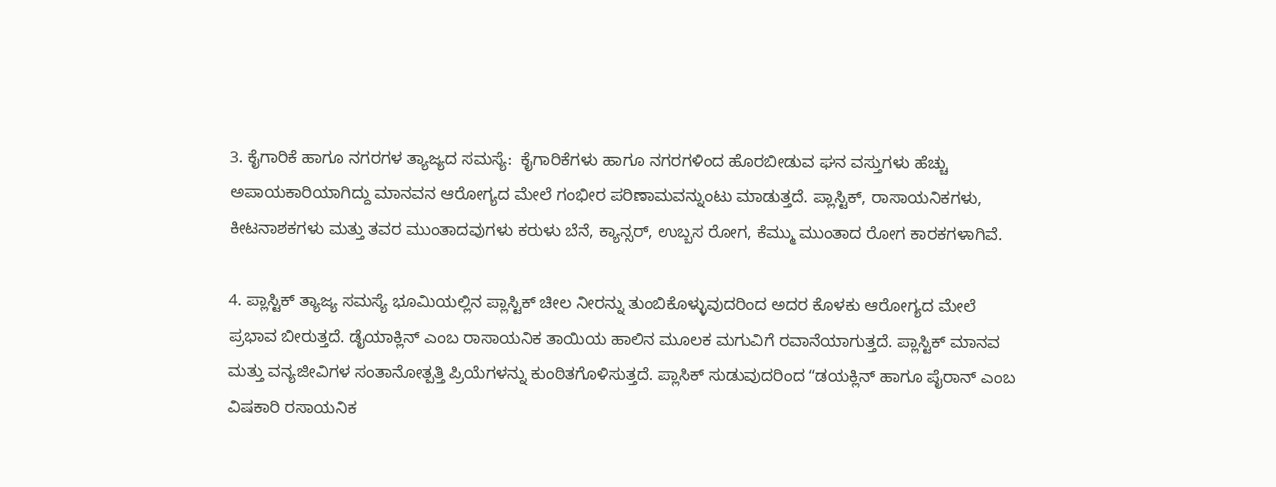3. ಕೈಗಾರಿಕೆ ಹಾಗೂ ನಗರಗಳ ತ್ಯಾಜ್ಯದ ಸಮಸ್ಯೆ:  ಕೈಗಾರಿಕೆಗಳು ಹಾಗೂ ನಗರಗಳಿಂದ ಹೊರಬೀಡುವ ಘನ ವಸ್ತುಗಳು ಹೆಚ್ಚು ಅಪಾಯಕಾರಿಯಾಗಿದ್ದು ಮಾನವನ ಆರೋಗ್ಯದ ಮೇಲೆ ಗಂಭೀರ ಪರಿಣಾಮವನ್ನುಂಟು ಮಾಡುತ್ತದೆ. ಪ್ಲಾಸ್ಟಿಕ್, ರಾಸಾಯನಿಕಗಳು, ಕೀಟನಾಶಕಗಳು ಮತ್ತು ತವರ ಮುಂತಾದವುಗಳು ಕರುಳು ಬೆನೆ, ಕ್ಯಾನ್ಸರ್, ಉಬ್ಬಸ ರೋಗ, ಕೆಮ್ಮು ಮುಂತಾದ ರೋಗ ಕಾರಕಗಳಾಗಿವೆ.

4. ಪ್ಲಾಸ್ಟಿಕ್ ತ್ಯಾಜ್ಯ ಸಮಸ್ಯೆ ಭೂಮಿಯಲ್ಲಿನ ಪ್ಲಾಸ್ಟಿಕ್ ಚೀಲ ನೀರನ್ನು ತುಂಬಿಕೊಳ್ಳುವುದರಿಂದ ಅದರ ಕೊಳಕು ಆರೋಗ್ಯದ ಮೇಲೆ ಪ್ರಭಾವ ಬೀರುತ್ತದೆ. ಡೈಯಾಕ್ಲಿನ್‌ ಎಂಬ ರಾಸಾಯನಿಕ ತಾಯಿಯ ಹಾಲಿನ ಮೂಲಕ ಮಗುವಿಗೆ ರವಾನೆಯಾಗುತ್ತದೆ. ಪ್ಲಾಸ್ಟಿಕ್‌ ಮಾನವ ಮತ್ತು ವನ್ಯಜೀವಿಗಳ ಸಂತಾನೋತ್ಪತ್ತಿ ಪ್ರಿಯೆಗಳನ್ನು ಕುಂಠಿತಗೊಳಿಸುತ್ತದೆ. ಪ್ಲಾಸಿಕ್‌ ಸುಡುವುದರಿಂದ ʻʻಡಯಕ್ಲಿನ್‌ ಹಾಗೂ ಪೈರಾನ್‌ ಎಂಬ ವಿಷಕಾರಿ ರಸಾಯನಿಕ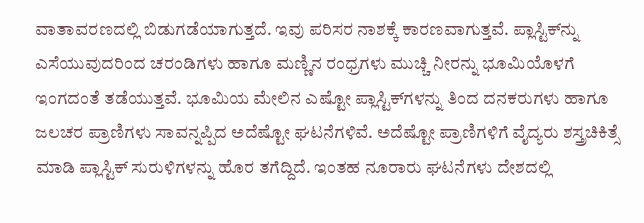ವಾತಾವರಣದಲ್ಲಿ ಬಿಡುಗಡೆಯಾಗುತ್ತದೆ. ಇವು ಪರಿಸರ ನಾಶಕ್ಕೆ ಕಾರಣವಾಗುತ್ತವೆ. ಪ್ಲಾಸ್ಟಿಕ್‌ನ್ನು ಎಸೆಯುವುದರಿಂದ ಚರಂಡಿಗಳು ಹಾಗೂ ಮಣ್ಣಿನ ರಂಧ್ರಗಳು ಮುಚ್ಚಿ ನೀರನ್ನು ಭೂಮಿಯೊಳಗೆ ಇಂಗದಂತೆ ತಡೆಯುತ್ತವೆ. ಭೂಮಿಯ ಮೇಲಿನ ಎಷ್ಟೋ ಪ್ಲಾಸ್ಟಿಕ್‌ಗಳನ್ನು ತಿಂದ ದನಕರುಗಳು ಹಾಗೂ ಜಲಚರ ಪ್ರಾಣಿಗಳು ಸಾವನ್ನಪ್ಪಿದ ಅದೆಷ್ಟೋ ಘಟನೆಗಳಿವೆ. ಅದೆಷ್ಟೋ ಪ್ರಾಣಿಗಳಿಗೆ ವೈದ್ಯರು ಶಸ್ತ್ರಚಿಕಿತ್ಸೆ ಮಾಡಿ ಪ್ಲಾಸ್ಟಿಕ್‌ ಸುರುಳಿಗಳನ್ನು ಹೊರ ತಗೆದ್ದಿದೆ. ಇಂತಹ ನೂರಾರು ಘಟನೆಗಳು ದೇಶದಲ್ಲಿ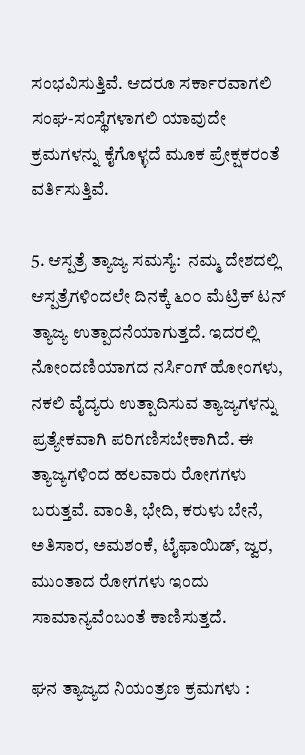ಸಂಭವಿಸುತ್ತಿವೆ. ಆದರೂ ಸರ್ಕಾರವಾಗಲಿ ಸಂಘ-ಸಂಸ್ಥೆಗಳಾಗಲಿ ಯಾವುದೇ ಕ್ರಮಗಳನ್ನು ಕೈಗೊಳ್ಳದೆ ಮೂಕ ಪ್ರೇಕ್ಷಕರಂತೆ ವರ್ತಿಸುತ್ತಿವೆ.

5. ಆಸ್ಪತ್ರೆ ತ್ಯಾಜ್ಯ ಸಮಸ್ಯೆ:  ನಮ್ಮ ದೇಶದಲ್ಲಿ ಆಸ್ಪತ್ರೆಗಳಿಂದಲೇ ದಿನಕ್ಕೆ ೬೦೦ ಮೆಟ್ರಿಕ್‌ ಟನ್‌ ತ್ಯಾಜ್ಯ ಉತ್ಪಾದನೆಯಾಗುತ್ತದೆ. ಇದರಲ್ಲಿ ನೋಂದಣಿಯಾಗದ ನರ್ಸಿಂಗ್ ಹೋಂಗಳು, ನಕಲಿ ವೈದ್ಯರು ಉತ್ಪಾದಿಸುವ ತ್ಯಾಜ್ಯಗಳನ್ನು ಪ್ರತ್ಯೇಕವಾಗಿ ಪರಿಗಣಿಸಬೇಕಾಗಿದೆ. ಈ ತ್ಯಾಜ್ಯಗಳಿಂದ ಹಲವಾರು ರೋಗಗಳು ಬರುತ್ತವೆ. ವಾಂತಿ, ಭೇದಿ, ಕರುಳು ಬೇನೆ, ಅತಿಸಾರ, ಅಮಶಂಕೆ, ಟೈಫಾಯಿಡ್, ಜ್ವರ, ಮುಂತಾದ ರೋಗಗಳು ಇಂದು ಸಾಮಾನ್ಯವೆಂಬಂತೆ ಕಾಣಿಸುತ್ತದೆ.

ಘನ ತ್ಯಾಜ್ಯದ ನಿಯಂತ್ರಣ ಕ್ರಮಗಳು :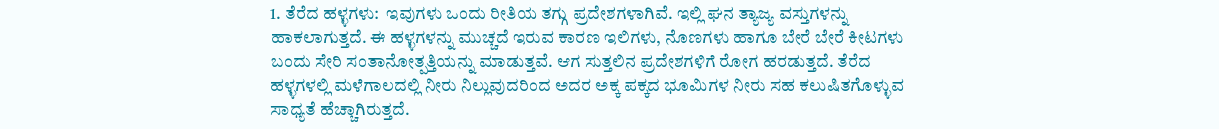1. ತೆರೆದ ಹಳ್ಳಗಳು:  ಇವುಗಳು ಒಂದು ರೀತಿಯ ತಗ್ಗು ಪ್ರದೇಶಗಳಾಗಿವೆ. ಇಲ್ಲಿ ಘನ ತ್ಯಾಜ್ಯ ವಸ್ತುಗಳನ್ನು ಹಾಕಲಾಗುತ್ತದೆ. ಈ ಹಳ್ಳಗಳನ್ನು ಮುಚ್ಚದೆ ಇರುವ ಕಾರಣ ಇಲಿಗಳು, ನೊಣಗಳು ಹಾಗೂ ಬೇರೆ ಬೇರೆ ಕೀಟಗಳು ಬಂದು ಸೇರಿ ಸಂತಾನೋತ್ಪತ್ತಿಯನ್ನು ಮಾಡುತ್ತವೆ. ಆಗ ಸುತ್ತಲಿನ ಪ್ರದೇಶಗಳಿಗೆ ರೋಗ ಹರಡುತ್ತದೆ. ತೆರೆದ ಹಳ್ಳಗಳಲ್ಲಿ ಮಳೆಗಾಲದಲ್ಲಿ ನೀರು ನಿಲ್ಲುವುದರಿಂದ ಅದರ ಅಕ್ಕ ಪಕ್ಕದ ಭೂಮಿಗಳ ನೀರು ಸಹ ಕಲುಷಿತಗೊಳ್ಳುವ ಸಾಧ್ಯತೆ ಹೆಚ್ಚಾಗಿರುತ್ತದೆ.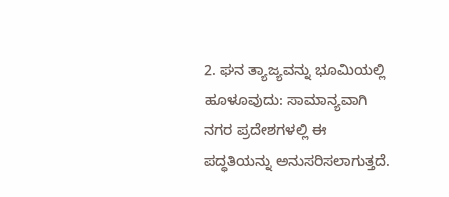2. ಘನ ತ್ಯಾಜ್ಯವನ್ನು ಭೂಮಿಯಲ್ಲಿ ಹೂಳೂವುದು: ಸಾಮಾನ್ಯವಾಗಿ ನಗರ ಪ್ರದೇಶಗಳಲ್ಲಿ ಈ ಪದ್ಧತಿಯನ್ನು ಅನುಸರಿಸಲಾಗುತ್ತದೆ.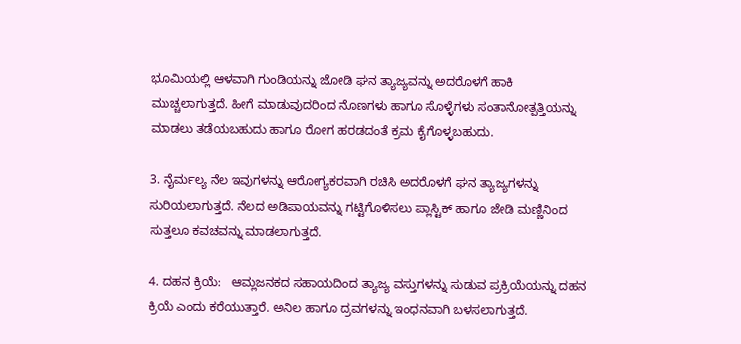ಭೂಮಿಯಲ್ಲಿ ಆಳವಾಗಿ ಗುಂಡಿಯನ್ನು ಜೋಡಿ ಘನ ತ್ಯಾಜ್ಯವನ್ನು ಅದರೊಳಗೆ ಹಾಕಿ ಮುಚ್ಚಲಾಗುತ್ತದೆ. ಹೀಗೆ ಮಾಡುವುದರಿಂದ ನೊಣಗಳು ಹಾಗೂ ಸೊಳ್ಳೆಗಳು ಸಂತಾನೋತ್ಪತ್ತಿಯನ್ನು ಮಾಡಲು ತಡೆಯಬಹುದು ಹಾಗೂ ರೋಗ ಹರಡದಂತೆ ಕ್ರಮ ಕೈಗೊಳ್ಳಬಹುದು.

3. ನೈರ್ಮಲ್ಯ ನೆಲ ಇವುಗಳನ್ನು ಆರೋಗ್ಯಕರವಾಗಿ ರಚಿಸಿ ಅದರೊಳಗೆ ಘನ ತ್ಯಾಜ್ಯಗಳನ್ನು ಸುರಿಯಲಾಗುತ್ತದೆ. ನೆಲದ ಅಡಿಪಾಯವನ್ನು ಗಟ್ಟಿಗೊಳಿಸಲು ಪ್ಲಾಸ್ಟಿಕ್ ಹಾಗೂ ಜೇಡಿ ಮಣ್ಣಿನಿಂದ ಸುತ್ತಲೂ ಕವಚವನ್ನು ಮಾಡಲಾಗುತ್ತದೆ.

4. ದಹನ ಕ್ರಿಯೆ:   ಆಮ್ಲಜನಕದ ಸಹಾಯದಿಂದ ತ್ಯಾಜ್ಯ ವಸ್ತುಗಳನ್ನು ಸುಡುವ ಪ್ರಕ್ರಿಯೆಯನ್ನು ದಹನ ಕ್ರಿಯೆ ಎಂದು ಕರೆಯುತ್ತಾರೆ. ಅನಿಲ ಹಾಗೂ ದ್ರವಗಳನ್ನು ಇಂಧನವಾಗಿ ಬಳಸಲಾಗುತ್ತದೆ.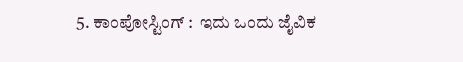5. ಕಾಂಪೋಸ್ಟಿಂಗ್ :  ಇದು ಒಂದು ಜೈವಿಕ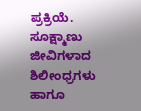ಪ್ರಕ್ರಿಯೆ. ಸೂಕ್ಷ್ಮಾಣು ಜೀವಿಗಳಾದ ಶಿಲೀಂಧ್ರಗಳು ಹಾಗೂ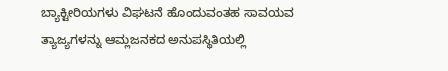ಬ್ಯಾಕ್ಟೀರಿಯಗಳು ವಿಘಟನೆ ಹೊಂದುವಂತಹ ಸಾವಯವ ತ್ಯಾಜ್ಯಗಳನ್ನು ಆಮ್ಲಜನಕದ ಅನುಪಸ್ಥಿತಿಯಲ್ಲಿ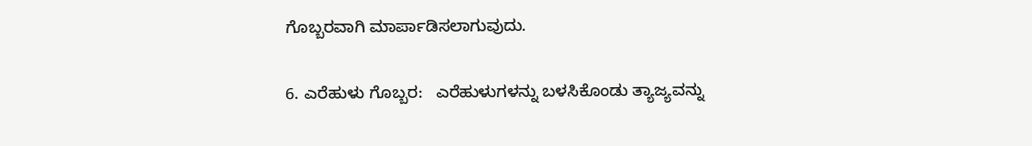ಗೊಬ್ಬರವಾಗಿ ಮಾರ್ಪಾಡಿಸಲಾಗುವುದು.

6. ಎರೆಹುಳು ಗೊಬ್ಬರ:   ಎರೆಹುಳುಗಳನ್ನು ಬಳಸಿಕೊಂಡು ತ್ಯಾಜ್ಯವನ್ನು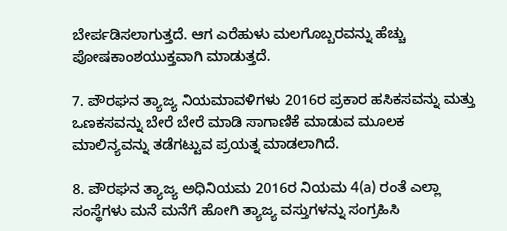ಬೇರ್ಪಡಿಸಲಾಗುತ್ತದೆ. ಆಗ ಎರೆಹುಳು ಮಲಗೊಬ್ಬರವನ್ನು ಹೆಚ್ಚು ಪೋಷಕಾಂಶಯುಕ್ತವಾಗಿ ಮಾಡುತ್ತದೆ.

7. ಪೌರಘನ ತ್ಯಾಜ್ಯ ನಿಯಮಾವಳಿಗಳು 2016ರ ಪ್ರಕಾರ ಹಸಿಕಸವನ್ನು ಮತ್ತು ಒಣಕಸವನ್ನು ಬೇರೆ ಬೇರೆ ಮಾಡಿ ಸಾಗಾಣಿಕೆ ಮಾಡುವ ಮೂಲಕ ಮಾಲಿನ್ಯವನ್ನು ತಡೆಗಟ್ಟುವ ಪ್ರಯತ್ನ ಮಾಡಲಾಗಿದೆ.

8. ಪೌರಘನ ತ್ಯಾಜ್ಯ ಅಧಿನಿಯಮ 2016ರ ನಿಯಮ 4(a) ರಂತೆ ಎಲ್ಲಾ ಸಂಸ್ಥೆಗಳು ಮನೆ ಮನೆಗೆ ಹೋಗಿ ತ್ಯಾಜ್ಯ ವಸ್ತುಗಳನ್ನು ಸಂಗ್ರಹಿಸಿ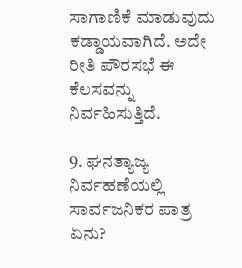ಸಾಗಾಣಿಕೆ ಮಾಡುವುದು ಕಡ್ಡಾಯವಾಗಿದೆ. ಅದೇ ರೀತಿ ಪೌರಸಭೆ ಈ ಕೆಲಸವನ್ನು ನಿರ್ವಹಿಸುತ್ತಿದೆ.

9. ಘನತ್ಯಾಜ್ಯ ನಿರ್ವಹಣೆಯಲ್ಲಿ ಸಾರ್ವಜನಿಕರ ಪಾತ್ರ ಏನು?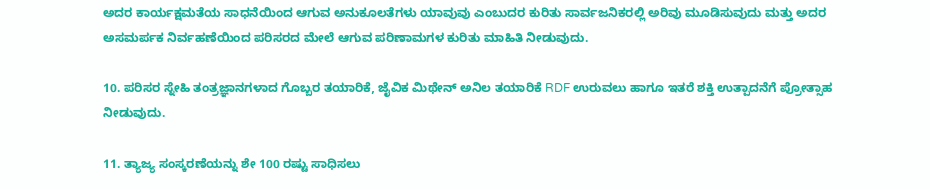ಅದರ ಕಾರ್ಯಕ್ಷಮತೆಯ ಸಾಧನೆಯಿಂದ ಆಗುವ ಅನುಕೂಲತೆಗಳು ಯಾವುವು ಎಂಬುದರ ಕುರಿತು ಸಾರ್ವಜನಿಕರಲ್ಲಿ ಅರಿವು ಮೂಡಿಸುವುದು ಮತ್ತು ಅದರ ಅಸಮರ್ಪಕ ನಿರ್ವಹಣೆಯಿಂದ ಪರಿಸರದ ಮೇಲೆ ಆಗುವ ಪರಿಣಾಮಗಳ ಕುರಿತು ಮಾಹಿತಿ ನೀಡುವುದು.

10. ಪರಿಸರ ಸ್ನೇಹಿ ತಂತ್ರಜ್ಞಾನಗಳಾದ ಗೊಬ್ಬರ ತಯಾರಿಕೆ, ಜೈವಿಕ ಮಿಥೇನ್ ಅನಿಲ ತಯಾರಿಕೆ RDF ಉರುವಲು ಹಾಗೂ ಇತರೆ ಶಕ್ತಿ ಉತ್ಪಾದನೆಗೆ ಪ್ರೋತ್ಸಾಹ ನೀಡುವುದು.

11. ತ್ಯಾಜ್ಯ ಸಂಸ್ಕರಣೆಯನ್ನು ಶೇ 100 ರಷ್ಟು ಸಾಧಿಸಲು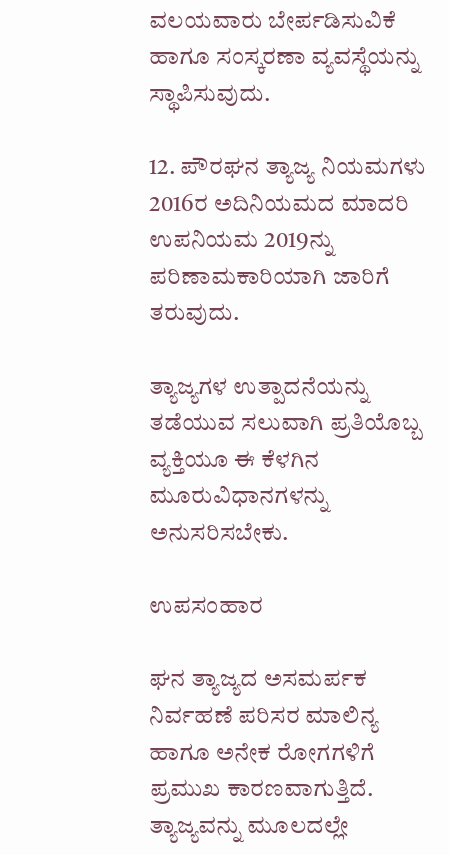ವಲಯವಾರು ಬೇರ್ಪಡಿಸುವಿಕೆ ಹಾಗೂ ಸಂಸ್ಕರಣಾ ವ್ಯವಸ್ಥೆಯನ್ನು ಸ್ಥಾಪಿಸುವುದು.

12. ಪೌರಘನ ತ್ಯಾಜ್ಯ ನಿಯಮಗಳು 2016ರ ಅದಿನಿಯಮದ ಮಾದರಿ ಉಪನಿಯಮ 2019ನ್ನು ಪರಿಣಾಮಕಾರಿಯಾಗಿ ಜಾರಿಗೆ ತರುವುದು.

ತ್ಯಾಜ್ಯಗಳ ಉತ್ಪಾದನೆಯನ್ನು ತಡೆಯುವ ಸಲುವಾಗಿ ಪ್ರತಿಯೊಬ್ಬ ವ್ಯಕ್ತಿಯೂ ಈ ಕೆಳಗಿನ ಮೂರುವಿಧಾನಗಳನ್ನು ಅನುಸರಿಸಬೇಕು.

ಉಪಸಂಹಾರ

ಘನ ತ್ಯಾಜ್ಯದ ಅಸಮರ್ಪಕ ನಿರ್ವಹಣೆ ಪರಿಸರ ಮಾಲಿನ್ಯ ಹಾಗೂ ಅನೇಕ ರೋಗಗಳಿಗೆ ಪ್ರಮುಖ ಕಾರಣವಾಗುತ್ತಿದೆ. ತ್ಯಾಜ್ಯವನ್ನು ಮೂಲದಲ್ಲೇ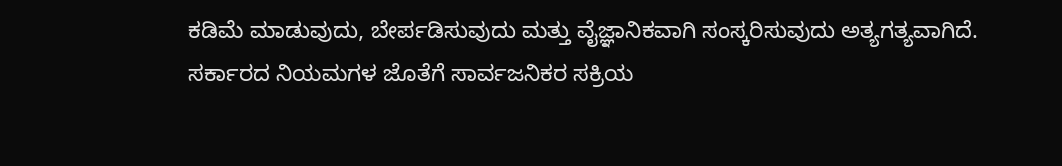ಕಡಿಮೆ ಮಾಡುವುದು, ಬೇರ್ಪಡಿಸುವುದು ಮತ್ತು ವೈಜ್ಞಾನಿಕವಾಗಿ ಸಂಸ್ಕರಿಸುವುದು ಅತ್ಯಗತ್ಯವಾಗಿದೆ. ಸರ್ಕಾರದ ನಿಯಮಗಳ ಜೊತೆಗೆ ಸಾರ್ವಜನಿಕರ ಸಕ್ರಿಯ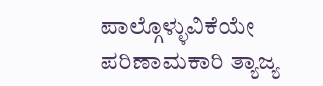ಪಾಲ್ಗೊಳ್ಳುವಿಕೆಯೇ ಪರಿಣಾಮಕಾರಿ ತ್ಯಾಜ್ಯ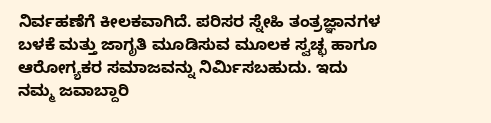ನಿರ್ವಹಣೆಗೆ ಕೀಲಕವಾಗಿದೆ. ಪರಿಸರ ಸ್ನೇಹಿ ತಂತ್ರಜ್ಞಾನಗಳ ಬಳಕೆ ಮತ್ತು ಜಾಗೃತಿ ಮೂಡಿಸುವ ಮೂಲಕ ಸ್ವಚ್ಛ ಹಾಗೂ ಆರೋಗ್ಯಕರ ಸಮಾಜವನ್ನು ನಿರ್ಮಿಸಬಹುದು. ಇದು ನಮ್ಮ ಜವಾಬ್ದಾರಿ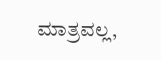ಮಾತ್ರವಲ್ಲ,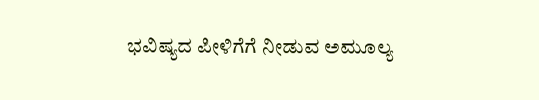ಭವಿಷ್ಯದ ಪೀಳಿಗೆಗೆ ನೀಡುವ ಅಮೂಲ್ಯ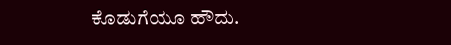ಕೊಡುಗೆಯೂ ಹೌದು.